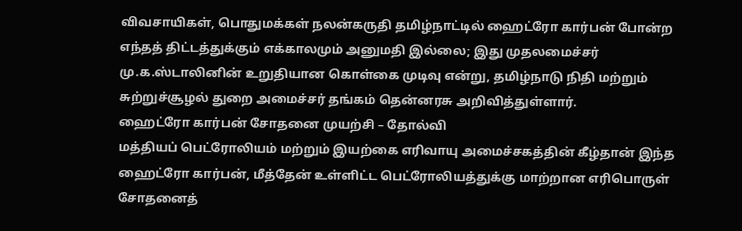விவசாயிகள், பொதுமக்கள் நலன்கருதி தமிழ்நாட்டில் ஹைட்ரோ கார்பன் போன்ற எந்தத் திட்டத்துக்கும் எக்காலமும் அனுமதி இல்லை; இது முதலமைச்சர் மு.க.ஸ்டாலினின் உறுதியான கொள்கை முடிவு என்று, தமிழ்நாடு நிதி மற்றும் சுற்றுச்சூழல் துறை அமைச்சர் தங்கம் தென்னரசு அறிவித்துள்ளார்.
ஹைட்ரோ கார்பன் சோதனை முயற்சி – தோல்வி
மத்தியப் பெட்ரோலியம் மற்றும் இயற்கை எரிவாயு அமைச்சகத்தின் கீழ்தான் இந்த ஹைட்ரோ கார்பன், மீத்தேன் உள்ளிட்ட பெட்ரோலியத்துக்கு மாற்றான எரிபொருள் சோதனைத்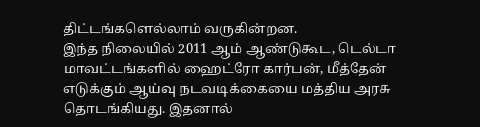திட்டங்களெல்லாம் வருகின்றன.
இந்த நிலையில் 2011 ஆம் ஆண்டுகூட, டெல்டா மாவட்டங்களில் ஹைட்ரோ கார்பன், மீத்தேன் எடுக்கும் ஆய்வு நடவடிக்கையை மத்திய அரசு தொடங்கியது. இதனால்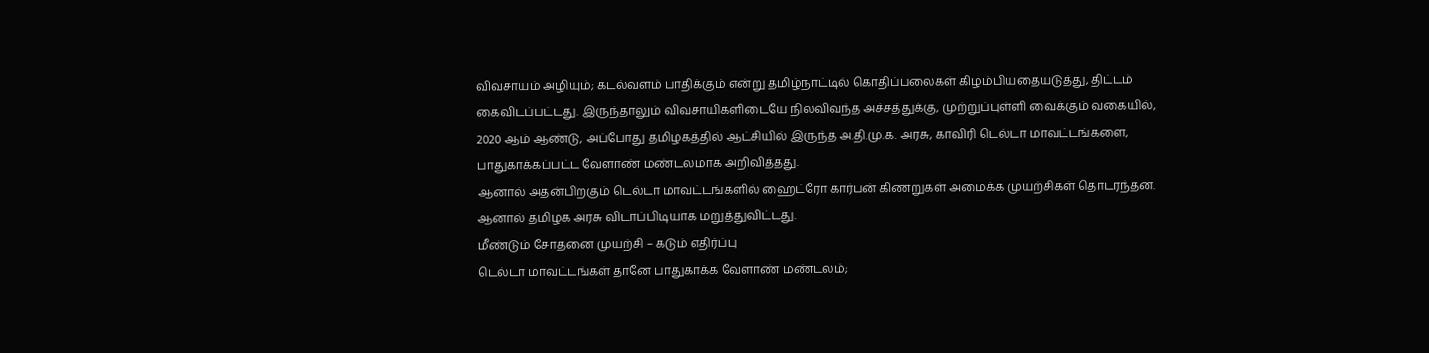விவசாயம் அழியும்; கடல்வளம் பாதிக்கும் என்று தமிழ்நாட்டில் கொதிப்பலைகள் கிழம்பியதையடுத்து, திட்டம் கைவிடப்பட்டது. இருந்தாலும் விவசாயிகளிடையே நிலவிவந்த அச்சத்துக்கு, முற்றுப்புள்ளி வைக்கும் வகையில், 2020 ஆம் ஆண்டு, அப்போது தமிழகத்தில் ஆட்சியில் இருந்த அ.தி.மு.க. அரசு, காவிரி டெல்டா மாவட்டங்களை, பாதுகாக்கப்பட்ட வேளாண் மண்டலமாக அறிவித்தது.
ஆனால் அதன்பிறகும் டெல்டா மாவட்டங்களில் ஹைட்ரோ கார்பன் கிணறுகள் அமைக்க முயற்சிகள் தொடரந்தன. ஆனால் தமிழக அரசு விடாப்பிடியாக மறுத்துவிட்டது.
மீண்டும் சோதனை முயற்சி – கடும் எதிர்ப்பு
டெல்டா மாவட்டங்கள் தானே பாதுகாக்க வேளாண் மண்டலம்;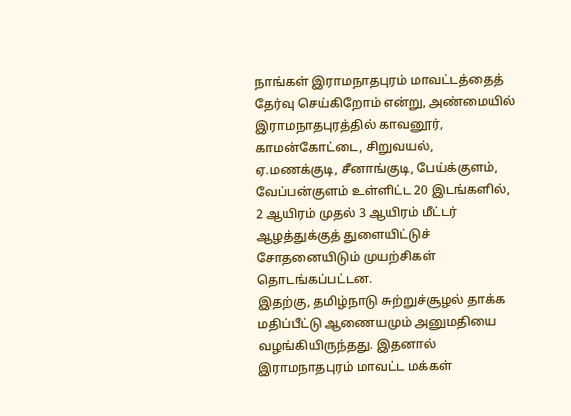நாங்கள் இராமநாதபுரம் மாவட்டத்தைத் தேர்வு செய்கிறோம் என்று, அண்மையில் இராமநாதபுரத்தில் காவனூர், காமன்கோட்டை, சிறுவயல், ஏ.மணக்குடி, சீனாங்குடி, பேய்க்குளம், வேப்பன்குளம் உள்ளிட்ட 20 இடங்களில், 2 ஆயிரம் முதல் 3 ஆயிரம் மீட்டர் ஆழத்துக்குத் துளையிட்டுச் சோதனையிடும் முயற்சிகள் தொடங்கப்பட்டன.
இதற்கு, தமிழ்நாடு சுற்றுச்சூழல் தாக்க மதிப்பீட்டு ஆணையமும் அனுமதியை வழங்கியிருந்தது. இதனால் இராமநாதபுரம் மாவட்ட மக்கள்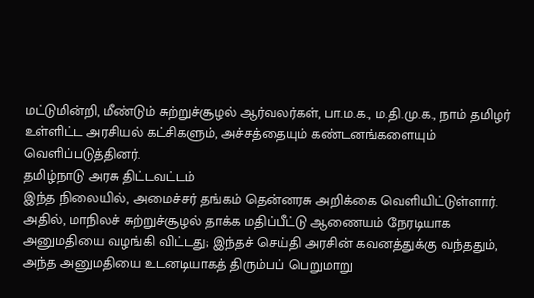மட்டுமின்றி, மீண்டும் சுற்றுச்சூழல் ஆர்வலர்கள், பா.ம.க., ம.தி.மு.க., நாம் தமிழர் உள்ளிட்ட அரசியல் கட்சிகளும், அச்சத்தையும் கண்டனங்களையும் வெளிப்படுத்தினர்.
தமிழ்நாடு அரசு திட்டவட்டம்
இந்த நிலையில், அமைச்சர் தங்கம் தென்னரசு அறிக்கை வெளியிட்டுள்ளார்.
அதில், மாநிலச் சுற்றுச்சூழல் தாக்க மதிப்பீட்டு ஆணையம் நேரடியாக அனுமதியை வழங்கி விட்டது; இந்தச் செய்தி அரசின் கவனத்துக்கு வந்ததும், அந்த அனுமதியை உடனடியாகத் திரும்பப் பெறுமாறு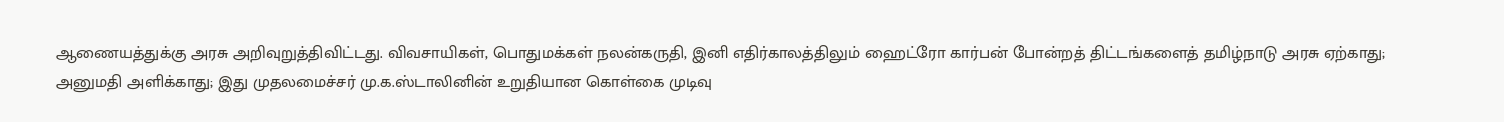ஆணையத்துக்கு அரசு அறிவுறுத்திவிட்டது. விவசாயிகள், பொதுமக்கள் நலன்கருதி, இனி எதிர்காலத்திலும் ஹைட்ரோ கார்பன் போன்றத் திட்டங்களைத் தமிழ்நாடு அரசு ஏற்காது; அனுமதி அளிக்காது; இது முதலமைச்சர் மு.க.ஸ்டாலினின் உறுதியான கொள்கை முடிவு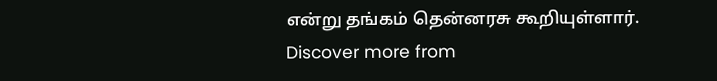என்று தங்கம் தென்னரசு கூறியுள்ளார்.
Discover more from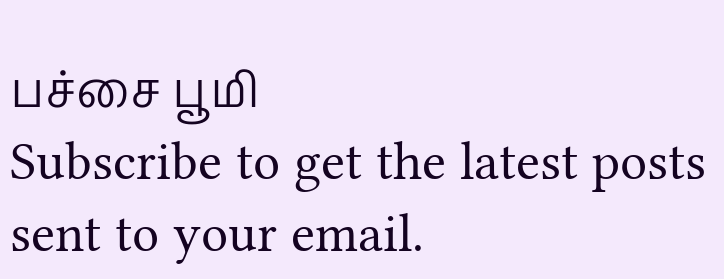பச்சை பூமி
Subscribe to get the latest posts sent to your email.